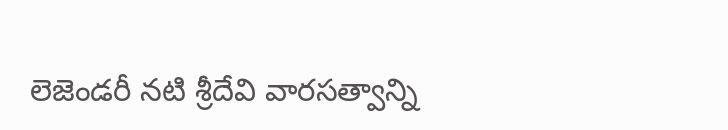లెజెండరీ నటి శ్రీదేవి వారసత్వాన్ని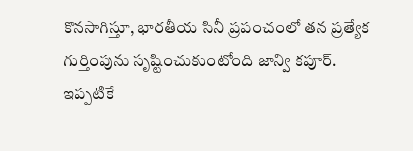కొనసాగిస్తూ, భారతీయ సినీ ప్రపంచంలో తన ప్రత్యేక గుర్తింపును సృష్టించుకుంటోంది జాన్వి కపూర్. ఇప్పటికే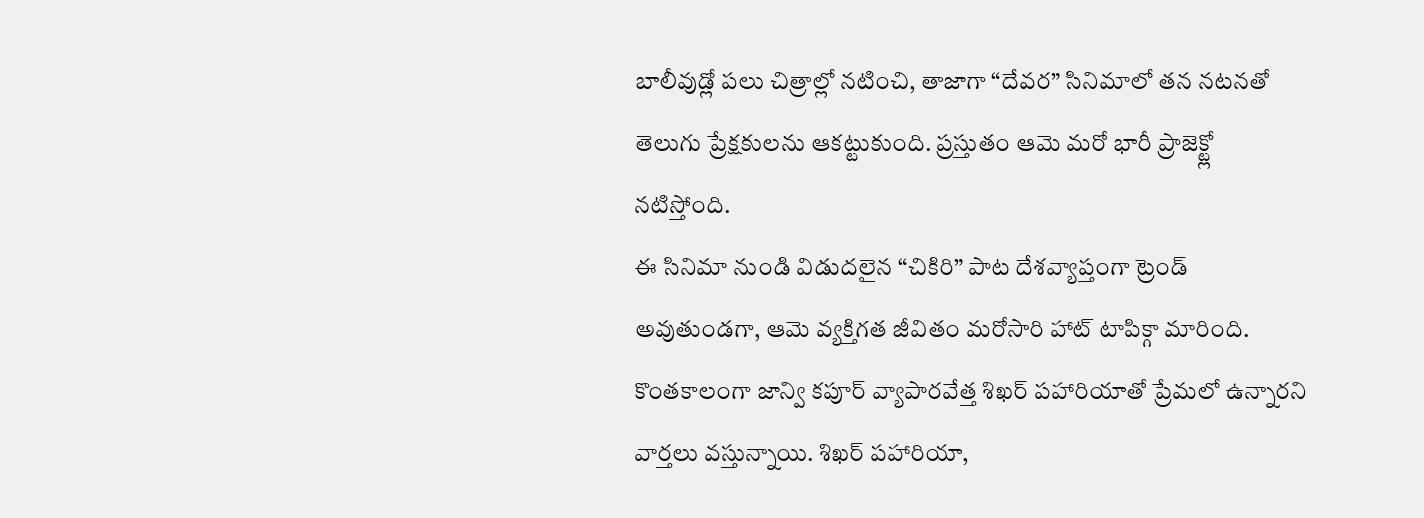బాలీవుడ్లో పలు చిత్రాల్లో నటించి, తాజాగా “దేవర” సినిమాలో తన నటనతో తెలుగు ప్రేక్షకులను ఆకట్టుకుంది. ప్రస్తుతం ఆమె మరో భారీ ప్రాజెక్ట్లో నటిస్తోంది.
ఈ సినిమా నుండి విడుదలైన “చికిరి” పాట దేశవ్యాప్తంగా ట్రెండ్ అవుతుండగా, ఆమె వ్యక్తిగత జీవితం మరోసారి హాట్ టాపిక్గా మారింది.
కొంతకాలంగా జాన్వి కపూర్ వ్యాపారవేత్త శిఖర్ పహారియాతో ప్రేమలో ఉన్నారని వార్తలు వస్తున్నాయి. శిఖర్ పహారియా,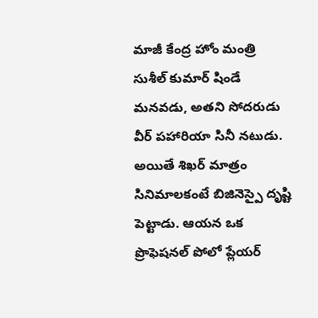మాజీ కేంద్ర హోం మంత్రి సుశీల్ కుమార్ షిండే మనవడు, అతని సోదరుడు వీర్ పహారియా సినీ నటుడు. అయితే శిఖర్ మాత్రం సినిమాలకంటే బిజినెస్పై దృష్టి పెట్టాడు. ఆయన ఒక ప్రొఫెషనల్ పోలో ప్లేయర్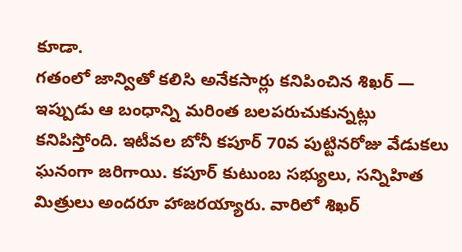కూడా.
గతంలో జాన్వితో కలిసి అనేకసార్లు కనిపించిన శిఖర్ — ఇప్పుడు ఆ బంధాన్ని మరింత బలపరుచుకున్నట్లు కనిపిస్తోంది. ఇటీవల బోనీ కపూర్ 70వ పుట్టినరోజు వేడుకలు ఘనంగా జరిగాయి. కపూర్ కుటుంబ సభ్యులు, సన్నిహిత మిత్రులు అందరూ హాజరయ్యారు. వారిలో శిఖర్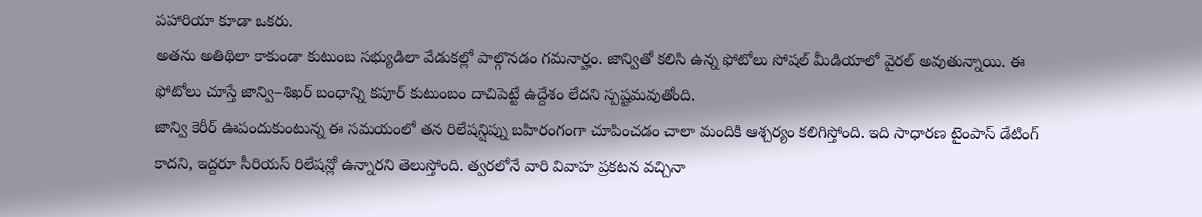పహారియా కూడా ఒకరు.
అతను అతిథిలా కాకుండా కుటుంబ సభ్యుడిలా వేడుకల్లో పాల్గొనడం గమనార్హం. జాన్వితో కలిసి ఉన్న ఫోటోలు సోషల్ మీడియాలో వైరల్ అవుతున్నాయి. ఈ ఫోటోలు చూస్తే జాన్వి–శిఖర్ బంధాన్ని కపూర్ కుటుంబం దాచిపెట్టే ఉద్దేశం లేదని స్పష్టమవుతోంది.
జాన్వి కెరీర్ ఊపందుకుంటున్న ఈ సమయంలో తన రిలేషన్షిప్ను బహిరంగంగా చూపించడం చాలా మందికి ఆశ్చర్యం కలిగిస్తోంది. ఇది సాధారణ టైంపాస్ డేటింగ్ కాదని, ఇద్దరూ సీరియస్ రిలేషన్లో ఉన్నారని తెలుస్తోంది. త్వరలోనే వారి వివాహ ప్రకటన వచ్చినా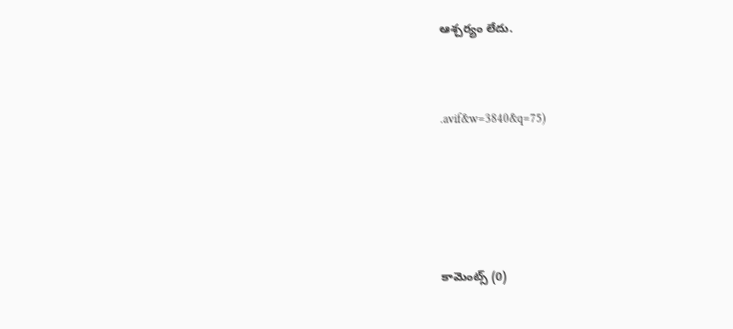ఆశ్చర్యం లేదు.



.avif&w=3840&q=75)






కామెంట్స్ (0)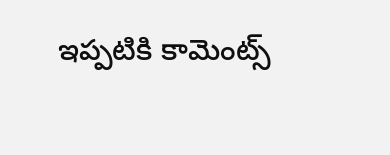ఇప్పటికి కామెంట్స్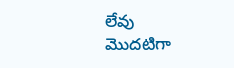లేవు
మొదటిగా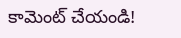కామెంట్ చేయండి!